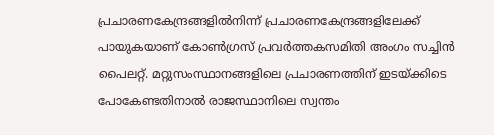പ്രചാരണകേന്ദ്രങ്ങളിൽനിന്ന് പ്രചാരണകേന്ദ്രങ്ങളിലേക്ക് പായുകയാണ് കോൺഗ്രസ് പ്രവർത്തകസമിതി അംഗം സച്ചിൻ പൈലറ്റ്. മറ്റുസംസ്ഥാനങ്ങളിലെ പ്രചാരണത്തിന് ഇടയ്ക്കിടെ പോകേണ്ടതിനാൽ രാജസ്ഥാനിലെ സ്വന്തം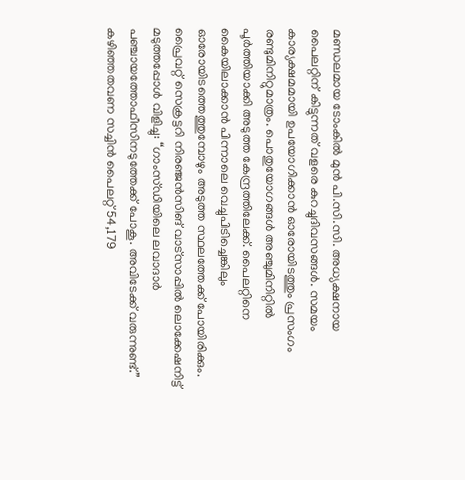മണ്ഡലമായ ടോംകിൽ മുൻ പി.സി.സി. അധ്യക്ഷനായ പൈലറ്റിന് കിട്ടുന്നത് വളരെ കുറച്ചുദിവസങ്ങൾ. സമയം കാര്യക്ഷമമായി ഉപയോഗിക്കാൻ ഓരോയിടത്തും പ്രസംഗം രണ്ടുമിനിറ്റുമാത്രം. പൊതുയോഗങ്ങൾ അഞ്ചുമിനിറ്റിൽ പൂർത്തിയാക്കി അടുത്ത കേന്ദ്രത്തിലേക്ക്. പൈലറ്റിനെ കൈയിലാക്കാൻ പിന്നാലെ വെച്ചുപിടിച്ചെങ്കിലും ഓരോയിടത്തെത്തുമ്പോഴും അടുത്ത സ്ഥലത്തേക്ക് പോയിരിക്കും. പ്രൈവറ്റ് സെക്രട്ടറി നിരഞ്ജൻസിങ് വാട്സാപ്പിൽ ലൊക്കേഷനിട്ട് മടുത്തപ്പോൾ വിളിച്ചു: “ഗാംസ്ഡിയിലെ ലവാദാർ പഞ്ചായത്തോഫീസിനടുത്തേക്ക് പോകൂ. അവിടേക്ക് വരുന്നുണ്ട്.”
കഴിഞ്ഞതവണ സച്ചിൻ പൈലറ്റ് 54,179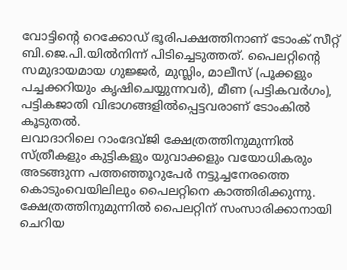വോട്ടിന്റെ റെക്കോഡ് ഭൂരിപക്ഷത്തിനാണ് ടോംക് സീറ്റ് ബി.ജെ.പി.യിൽനിന്ന് പിടിച്ചെടുത്തത്. പൈലറ്റിന്റെ സമുദായമായ ഗുജ്ജർ, മുസ്ലിം, മാലീസ് (പൂക്കളും പച്ചക്കറിയും കൃഷിചെയ്യുന്നവർ), മീണ (പട്ടികവർഗം), പട്ടികജാതി വിഭാഗങ്ങളിൽപ്പെട്ടവരാണ് ടോംകിൽ കൂടുതൽ.
ലവാദാറിലെ റാംദേവ്ജി ക്ഷേത്രത്തിനുമുന്നിൽ സ്ത്രീകളും കുട്ടികളും യുവാക്കളും വയോധികരും അടങ്ങുന്ന പത്തഞ്ഞൂറുപേർ നട്ടുച്ചനേരത്തെ കൊടുംവെയിലിലും പൈലറ്റിനെ കാത്തിരിക്കുന്നു. ക്ഷേത്രത്തിനുമുന്നിൽ പൈലറ്റിന് സംസാരിക്കാനായി ചെറിയ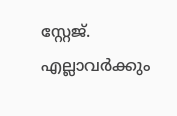സ്റ്റേജ്. എല്ലാവർക്കും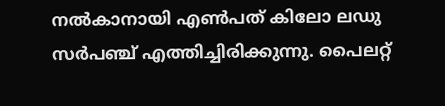നൽകാനായി എൺപത് കിലോ ലഡു സർപഞ്ച് എത്തിച്ചിരിക്കുന്നു. പൈലറ്റ്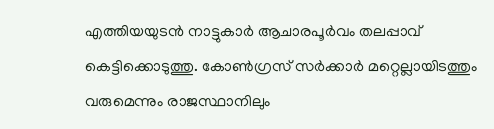എത്തിയയുടൻ നാട്ടുകാർ ആചാരപൂർവം തലപ്പാവ് കെട്ടിക്കൊടുത്തു. കോൺഗ്രസ് സർക്കാർ മറ്റെല്ലായിടത്തും വരുമെന്നും രാജസ്ഥാനിലും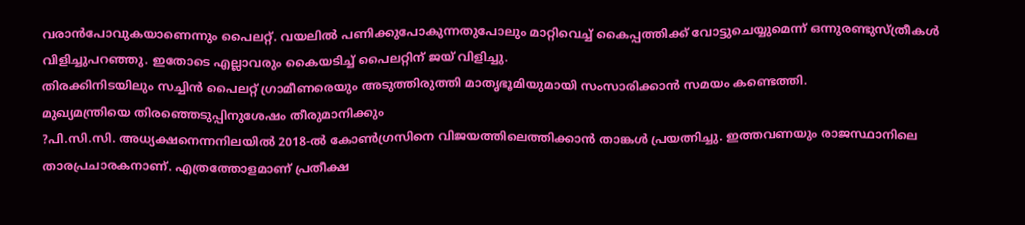വരാൻപോവുകയാണെന്നും പൈലറ്റ്. വയലിൽ പണിക്കുപോകുന്നതുപോലും മാറ്റിവെച്ച് കൈപ്പത്തിക്ക് വോട്ടുചെയ്യുമെന്ന് ഒന്നുരണ്ടുസ്ത്രീകൾ വിളിച്ചുപറഞ്ഞു. ഇതോടെ എല്ലാവരും കൈയടിച്ച് പൈലറ്റിന് ജയ് വിളിച്ചു.
തിരക്കിനിടയിലും സച്ചിൻ പൈലറ്റ് ഗ്രാമീണരെയും അടുത്തിരുത്തി മാതൃഭൂമിയുമായി സംസാരിക്കാൻ സമയം കണ്ടെത്തി.
മുഖ്യമന്ത്രിയെ തിരഞ്ഞെടുപ്പിനുശേഷം തീരുമാനിക്കും
?പി.സി.സി. അധ്യക്ഷനെന്നനിലയിൽ 2018-ൽ കോൺഗ്രസിനെ വിജയത്തിലെത്തിക്കാൻ താങ്കൾ പ്രയത്നിച്ചു. ഇത്തവണയും രാജസ്ഥാനിലെ താരപ്രചാരകനാണ്. എത്രത്തോളമാണ് പ്രതീക്ഷ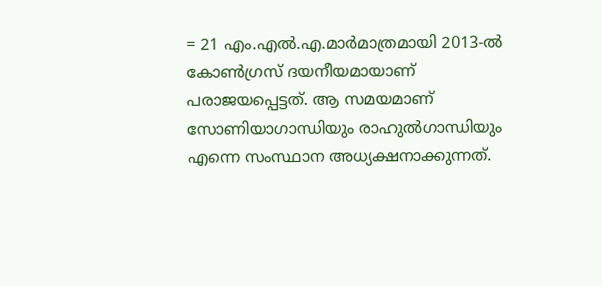= 21 എം.എൽ.എ.മാർമാത്രമായി 2013-ൽ കോൺഗ്രസ് ദയനീയമായാണ് പരാജയപ്പെട്ടത്. ആ സമയമാണ് സോണിയാഗാന്ധിയും രാഹുൽഗാന്ധിയും എന്നെ സംസ്ഥാന അധ്യക്ഷനാക്കുന്നത്.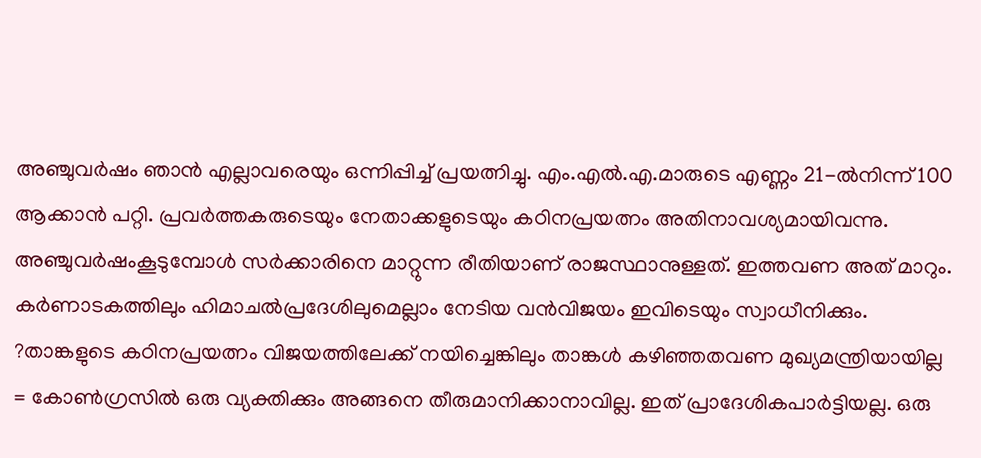അഞ്ചുവർഷം ഞാൻ എല്ലാവരെയും ഒന്നിപ്പിച്ച് പ്രയത്നിച്ചു. എം.എൽ.എ.മാരുടെ എണ്ണം 21-ൽനിന്ന് 100 ആക്കാൻ പറ്റി. പ്രവർത്തകരുടെയും നേതാക്കളുടെയും കഠിനപ്രയത്നം അതിനാവശ്യമായിവന്നു. അഞ്ചുവർഷംകൂടുമ്പോൾ സർക്കാരിനെ മാറ്റുന്ന രീതിയാണ് രാജസ്ഥാനുള്ളത്. ഇത്തവണ അത് മാറും. കർണാടകത്തിലും ഹിമാചൽപ്രദേശിലുമെല്ലാം നേടിയ വൻവിജയം ഇവിടെയും സ്വാധീനിക്കും.
?താങ്കളുടെ കഠിനപ്രയത്നം വിജയത്തിലേക്ക് നയിച്ചെങ്കിലും താങ്കൾ കഴിഞ്ഞതവണ മുഖ്യമന്ത്രിയായില്ല
= കോൺഗ്രസിൽ ഒരു വ്യക്തിക്കും അങ്ങനെ തീരുമാനിക്കാനാവില്ല. ഇത് പ്രാദേശികപാർട്ടിയല്ല. ഒരു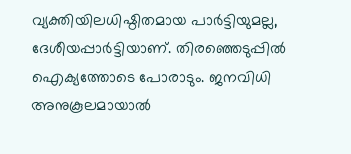വ്യക്തിയിലധിഷ്ഠിതമായ പാർട്ടിയുമല്ല, ദേശീയപ്പാർട്ടിയാണ്. തിരഞ്ഞെടുപ്പിൽ ഐക്യത്തോടെ പോരാടും. ജനവിധി അനുകൂലമായാൽ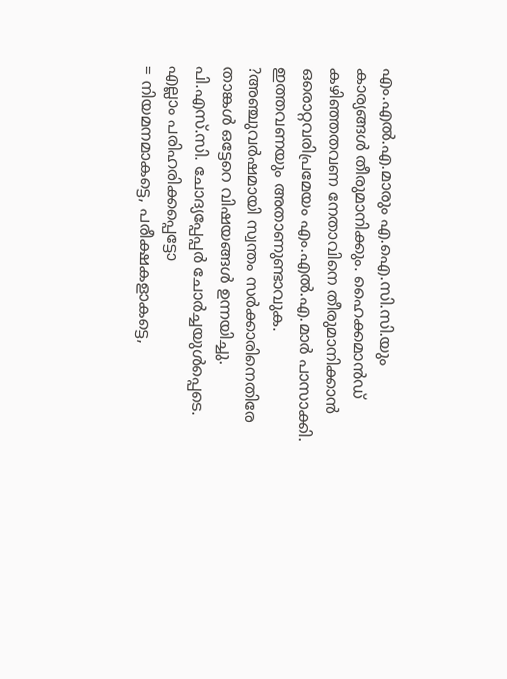എം.എൽ.എ.മാരും എ.ഐ.സി.സി.യും കാര്യങ്ങൾ തീരുമാനിക്കും. ഹൈക്കമാൻഡ് കഴിഞ്ഞതവണ നേതാവിനെ തീരുമാനിക്കാൻ ഒരൊറ്റവരിപ്രമേയം എം.എൽ.എ.മാർ പാസാക്കി. ഇത്തവണയും അതാണുണ്ടാവുക.
?അഞ്ചുവർഷമായി സ്വന്തം സർക്കാരിനെതിരേ താങ്കൾ ഒട്ടേറെ വിഷയങ്ങൾ ഉന്നയിച്ചു. പി.എസ്.സി. ചോദ്യപ്പേപ്പർ ചോർച്ചയുൾപ്പെടെ. എല്ലാം പരിഹരിക്കപ്പെട്ടോ
= നിയമനമാകട്ടെ, പരീക്ഷകളാകട്ടെ,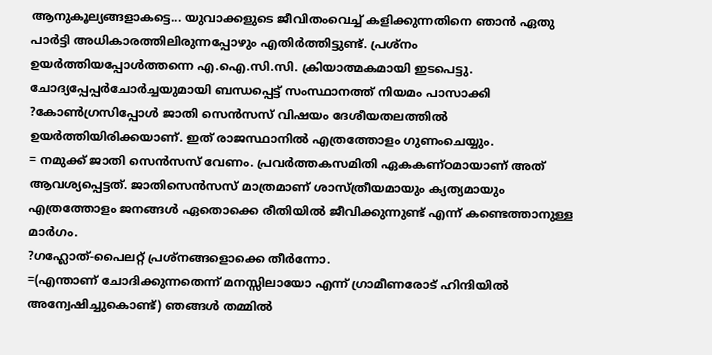ആനുകൂല്യങ്ങളാകട്ടെ... യുവാക്കളുടെ ജീവിതംവെച്ച് കളിക്കുന്നതിനെ ഞാൻ ഏതു പാർട്ടി അധികാരത്തിലിരുന്നപ്പോഴും എതിർത്തിട്ടുണ്ട്. പ്രശ്നം ഉയർത്തിയപ്പോൾത്തന്നെ എ.ഐ.സി.സി. ക്രിയാത്മകമായി ഇടപെട്ടു. ചോദ്യപ്പേപ്പർചോർച്ചയുമായി ബന്ധപ്പെട്ട് സംസ്ഥാനത്ത് നിയമം പാസാക്കി
?കോൺഗ്രസിപ്പോൾ ജാതി സെൻസസ് വിഷയം ദേശീയതലത്തിൽ ഉയർത്തിയിരിക്കയാണ്. ഇത് രാജസ്ഥാനിൽ എത്രത്തോളം ഗുണംചെയ്യും.
= നമുക്ക് ജാതി സെൻസസ് വേണം. പ്രവർത്തകസമിതി ഏകകണ്ഠമായാണ് അത് ആവശ്യപ്പെട്ടത്. ജാതിസെൻസസ് മാത്രമാണ് ശാസ്ത്രീയമായും ക്യത്യമായും എത്രത്തോളം ജനങ്ങൾ ഏതൊക്കെ രീതിയിൽ ജീവിക്കുന്നുണ്ട് എന്ന് കണ്ടെത്താനുള്ള മാർഗം.
?ഗഹ്ലോത്-പൈലറ്റ് പ്രശ്നങ്ങളൊക്കെ തീർന്നോ.
=(എന്താണ് ചോദിക്കുന്നതെന്ന് മനസ്സിലായോ എന്ന് ഗ്രാമീണരോട് ഹിന്ദിയിൽ അന്വേഷിച്ചുകൊണ്ട്) ഞങ്ങൾ തമ്മിൽ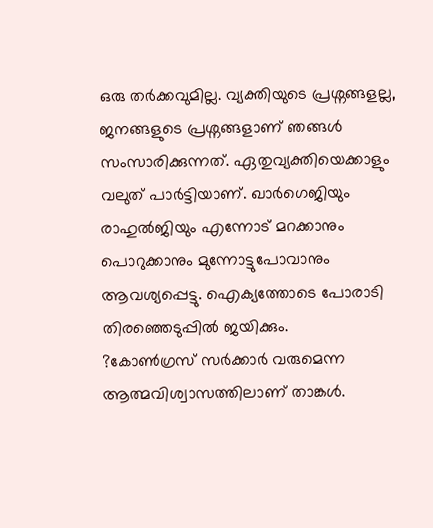ഒരു തർക്കവുമില്ല. വ്യക്തിയുടെ പ്രശ്നങ്ങളല്ല, ജനങ്ങളുടെ പ്രശ്നങ്ങളാണ് ഞങ്ങൾ സംസാരിക്കുന്നത്. ഏതുവ്യക്തിയെക്കാളും വലുത് പാർട്ടിയാണ്. ഖാർഗെജിയും രാഹുൽജിയും എന്നോട് മറക്കാനും പൊറുക്കാനും മുന്നോട്ടുപോവാനും ആവശ്യപ്പെട്ടു. ഐക്യത്തോടെ പോരാടി തിരഞ്ഞെടുപ്പിൽ ജയിക്കും.
?കോൺഗ്രസ് സർക്കാർ വരുമെന്ന ആത്മവിശ്വാസത്തിലാണ് താങ്കൾ.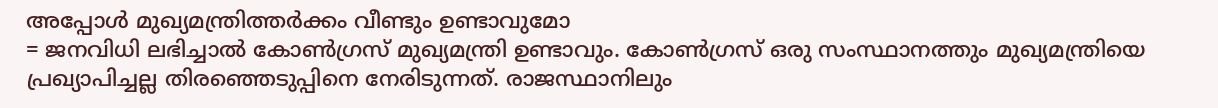അപ്പോൾ മുഖ്യമന്ത്രിത്തർക്കം വീണ്ടും ഉണ്ടാവുമോ
= ജനവിധി ലഭിച്ചാൽ കോൺഗ്രസ് മുഖ്യമന്ത്രി ഉണ്ടാവും. കോൺഗ്രസ് ഒരു സംസ്ഥാനത്തും മുഖ്യമന്ത്രിയെ പ്രഖ്യാപിച്ചല്ല തിരഞ്ഞെടുപ്പിനെ നേരിടുന്നത്. രാജസ്ഥാനിലും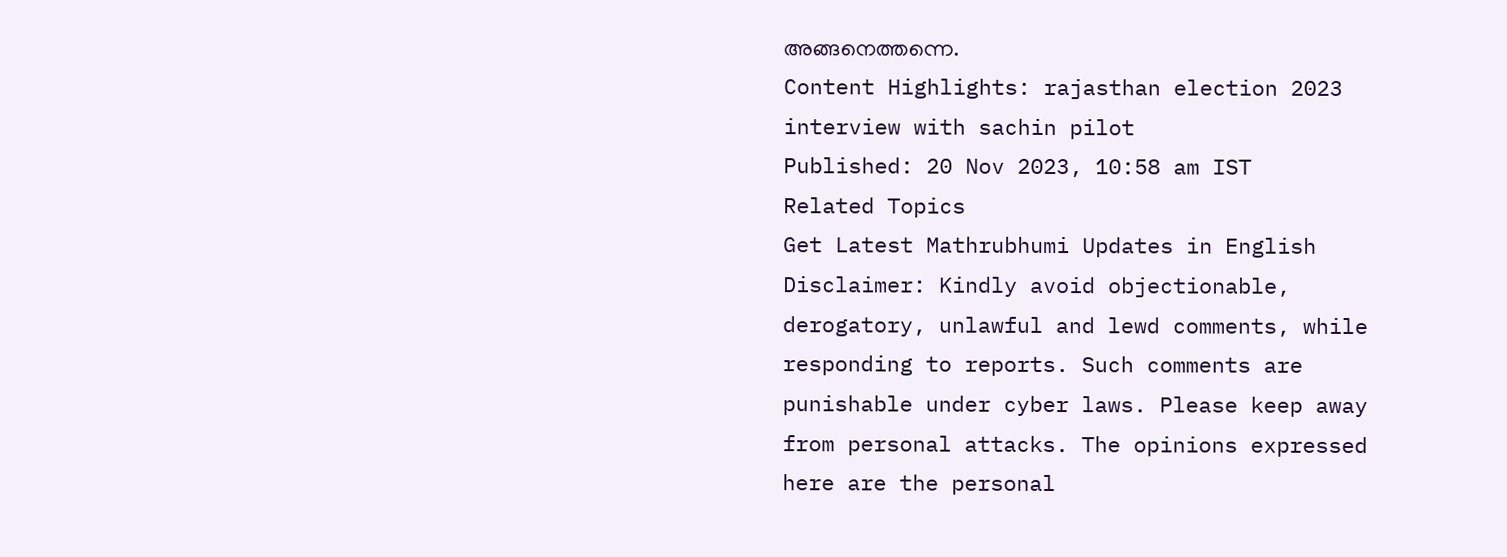അങ്ങനെത്തന്നെ.
Content Highlights: rajasthan election 2023 interview with sachin pilot
Published: 20 Nov 2023, 10:58 am IST
Related Topics
Get Latest Mathrubhumi Updates in English
Disclaimer: Kindly avoid objectionable, derogatory, unlawful and lewd comments, while responding to reports. Such comments are punishable under cyber laws. Please keep away from personal attacks. The opinions expressed here are the personal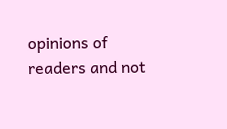opinions of readers and not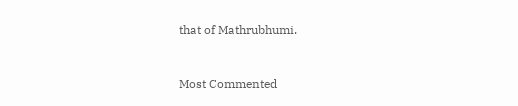that of Mathrubhumi.


Most Commented